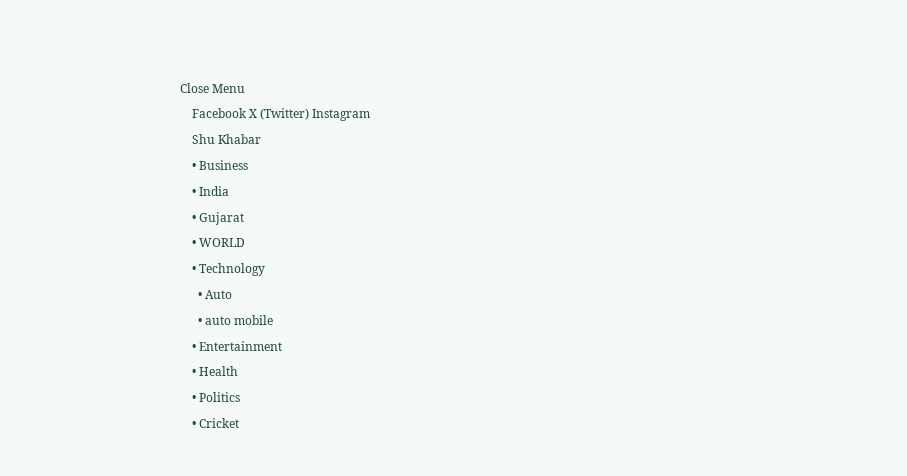Close Menu
    Facebook X (Twitter) Instagram
    Shu Khabar
    • Business
    • India
    • Gujarat
    • WORLD
    • Technology
      • Auto
      • auto mobile
    • Entertainment
    • Health
    • Politics
    • Cricket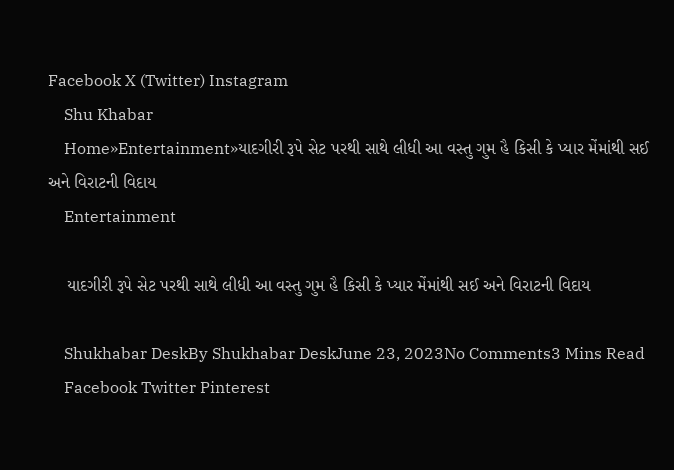Facebook X (Twitter) Instagram
    Shu Khabar
    Home»Entertainment»યાદગીરી રૂપે સેટ પરથી સાથે લીધી આ વસ્તુ ગુમ હૈ કિસી કે પ્યાર મેંમાંથી સઈ અને વિરાટની વિદાય
    Entertainment

    યાદગીરી રૂપે સેટ પરથી સાથે લીધી આ વસ્તુ ગુમ હૈ કિસી કે પ્યાર મેંમાંથી સઈ અને વિરાટની વિદાય

    Shukhabar DeskBy Shukhabar DeskJune 23, 2023No Comments3 Mins Read
    Facebook Twitter Pinterest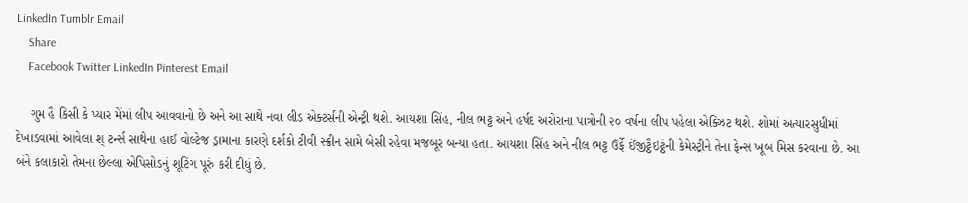LinkedIn Tumblr Email
    Share
    Facebook Twitter LinkedIn Pinterest Email

    ગુમ હૈ કિસી કે પ્યાર મેંમાં લીપ આવવાનો છે અને આ સાથે નવા લીડ એક્ટર્સની એન્ટ્રી થશે. આયશા સિંહ, નીલ ભટ્ટ અને હર્ષદ અરોરાના પાત્રોની ૨૦ વર્ષના લીપ પહેલા એક્ઝિટ થશે. શોમાં અત્યારસુધીમાં દેખાડવામાં આવેલા શ્ ટર્ન્સ સાથેના હાઈ વોલ્ટેજ ડ્રામાના કારણે દર્શકો ટીવી સ્ક્રીન સામે બેસી રહેવા મજબૂર બન્યા હતા. આયશા સિંહ અને નીલ ભટ્ટ ઉર્ફે ઈંજીટ્ઠૈઇટ્ઠંની કેમેસ્ટ્રીને તેના ફેન્સ ખૂબ મિસ કરવાના છે. આ બંને કલાકારો તેમના છેલ્લા એપિસોડનું શૂટિંગ પૂરું કરી દીધું છે.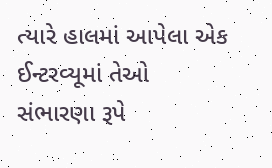ત્યારે હાલમાં આપેલા એક ઈન્ટરવ્યૂમાં તેઓ સંભારણા રૂપે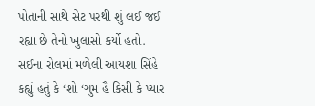પોતાની સાથે સેટ પરથી શું લઈ જઈ રહ્યા છે તેનો ખુલાસો કર્યો હતો. સઈના રોલમાં મળેલી આયશા સિંહે કહ્યું હતું કે ‘શો ‘ગુમ હૈ કિસી કે પ્યાર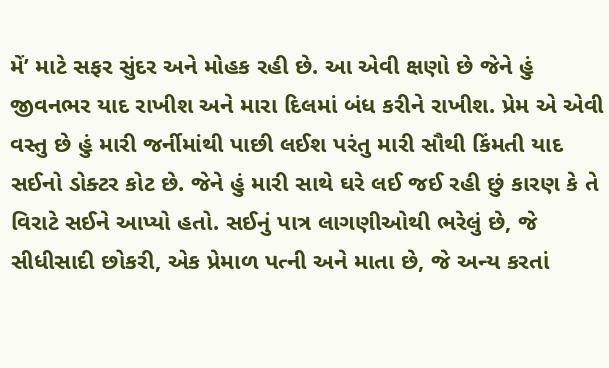મેં’ માટે સફર સુંદર અને મોહક રહી છે. આ એવી ક્ષણો છે જેને હું જીવનભર યાદ રાખીશ અને મારા દિલમાં બંધ કરીને રાખીશ. પ્રેમ એ એવી વસ્તુ છે હું મારી જર્નીમાંથી પાછી લઈશ પરંતુ મારી સૌથી કિંમતી યાદ સઈનો ડોક્ટર કોટ છે. જેને હું મારી સાથે ઘરે લઈ જઈ રહી છું કારણ કે તે વિરાટે સઈને આપ્યો હતો. સઈનું પાત્ર લાગણીઓથી ભરેલું છે, જે સીધીસાદી છોકરી, એક પ્રેમાળ પત્ની અને માતા છે, જે અન્ય કરતાં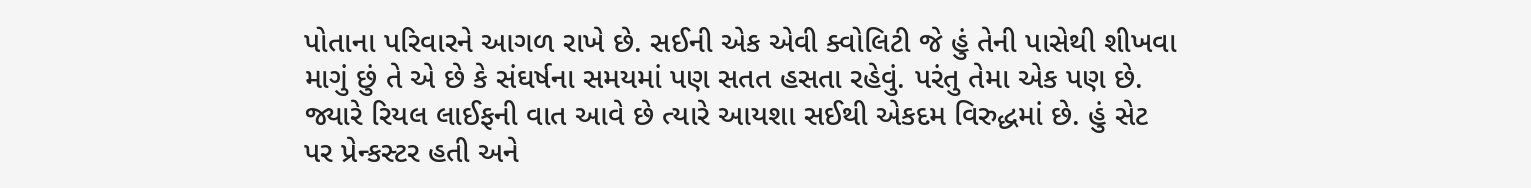પોતાના પરિવારને આગળ રાખે છે. સઈની એક એવી ક્વોલિટી જે હું તેની પાસેથી શીખવા માગું છું તે એ છે કે સંઘર્ષના સમયમાં પણ સતત હસતા રહેવું. પરંતુ તેમા એક પણ છે. જ્યારે રિયલ લાઈફની વાત આવે છે ત્યારે આયશા સઈથી એકદમ વિરુદ્ધમાં છે. હું સેટ પર પ્રેન્કસ્ટર હતી અને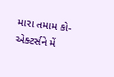મારા તમામ કો-એક્ટર્સને મેં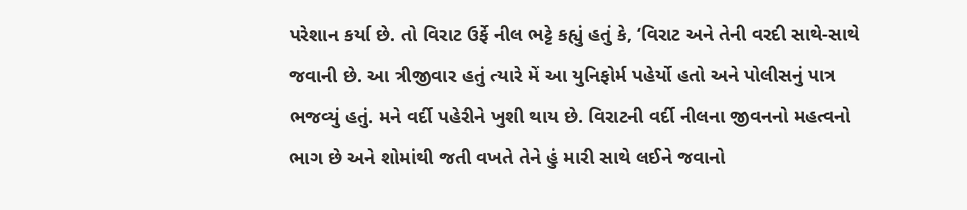પરેશાન કર્યા છે. તો વિરાટ ઉર્ફે નીલ ભટ્ટે કહ્યું હતું કે, ‘વિરાટ અને તેની વરદી સાથે-સાથે જવાની છે. આ ત્રીજીવાર હતું ત્યારે મેં આ યુનિફોર્મ પહેર્યો હતો અને પોલીસનું પાત્ર ભજવ્યું હતું. મને વર્દી પહેરીને ખુશી થાય છે. વિરાટની વર્દી નીલના જીવનનો મહત્વનો ભાગ છે અને શોમાંથી જતી વખતે તેને હું મારી સાથે લઈને જવાનો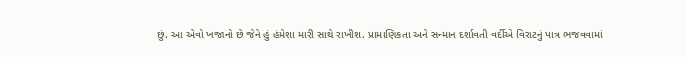છું. આ એવો ખજાનો છે જેને હું હંમેશા મારી સાથે રાખીશ. પ્રામાણિકતા અને સન્માન દર્શાવતી વર્દીએ વિરાટનું પાત્ર ભજવવામાં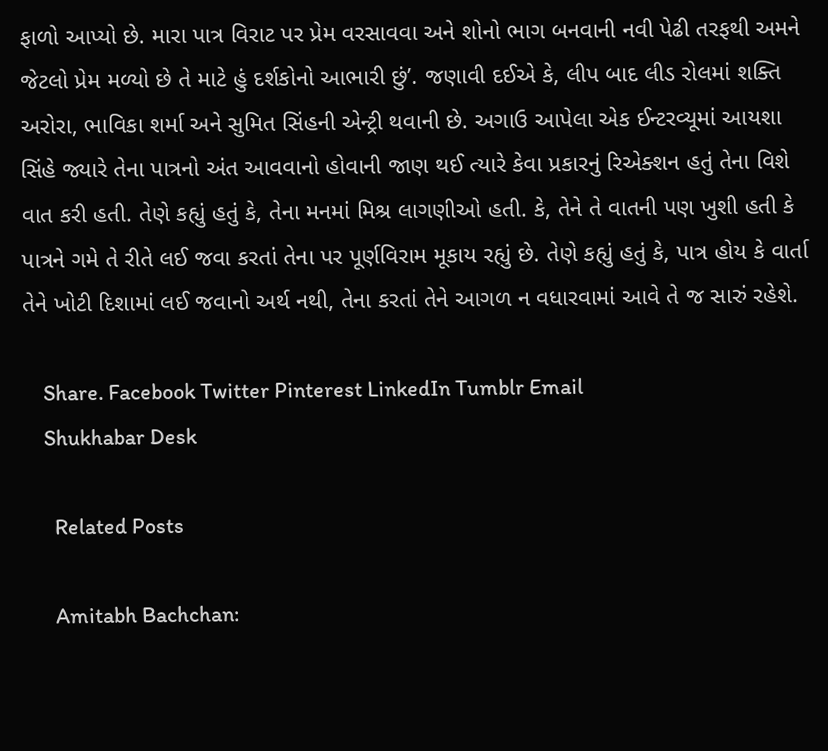ફાળો આપ્યો છે. મારા પાત્ર વિરાટ પર પ્રેમ વરસાવવા અને શોનો ભાગ બનવાની નવી પેઢી તરફથી અમને જેટલો પ્રેમ મળ્યો છે તે માટે હું દર્શકોનો આભારી છું’. જણાવી દઈએ કે, લીપ બાદ લીડ રોલમાં શક્તિ અરોરા, ભાવિકા શર્મા અને સુમિત સિંહની એન્ટ્રી થવાની છે. અગાઉ આપેલા એક ઈન્ટરવ્યૂમાં આયશા સિંહે જ્યારે તેના પાત્રનો અંત આવવાનો હોવાની જાણ થઈ ત્યારે કેવા પ્રકારનું રિએક્શન હતું તેના વિશે વાત કરી હતી. તેણે કહ્યું હતું કે, તેના મનમાં મિશ્ર લાગણીઓ હતી. કે, તેને તે વાતની પણ ખુશી હતી કે પાત્રને ગમે તે રીતે લઈ જવા કરતાં તેના પર પૂર્ણવિરામ મૂકાય રહ્યું છે. તેણે કહ્યું હતું કે, પાત્ર હોય કે વાર્તા તેને ખોટી દિશામાં લઈ જવાનો અર્થ નથી, તેના કરતાં તેને આગળ ન વધારવામાં આવે તે જ સારું રહેશે.

    Share. Facebook Twitter Pinterest LinkedIn Tumblr Email
    Shukhabar Desk

      Related Posts

      Amitabh Bachchan: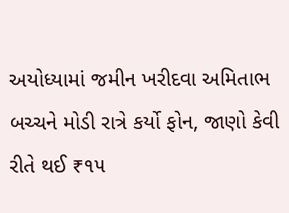અયોધ્યામાં જમીન ખરીદવા અમિતાભ બચ્ચને મોડી રાત્રે કર્યો ફોન, જાણો કેવી રીતે થઈ ₹૧૫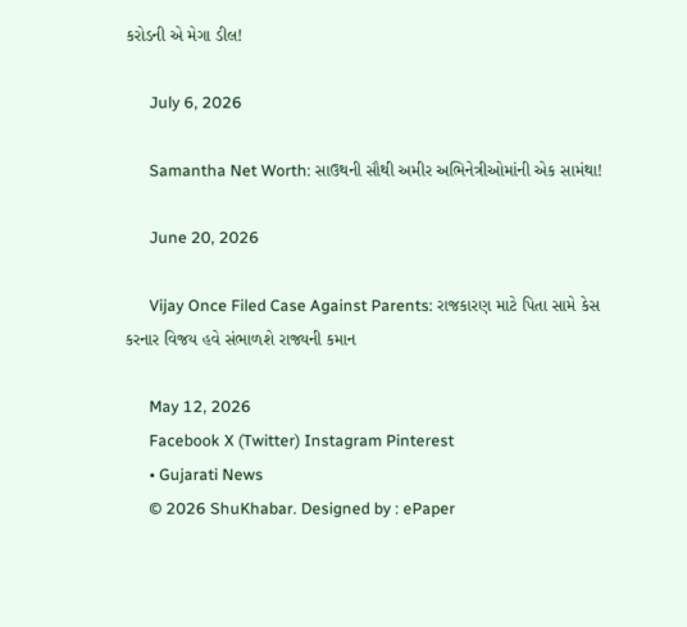કરોડની એ મેગા ડીલ!

      July 6, 2026

      Samantha Net Worth: સાઉથની સૌથી અમીર અભિનેત્રીઓમાંની એક સામંથા!

      June 20, 2026

      Vijay Once Filed Case Against Parents: રાજકારણ માટે પિતા સામે કેસ કરનાર વિજય હવે સંભાળશે રાજ્યની કમાન

      May 12, 2026
      Facebook X (Twitter) Instagram Pinterest
      • Gujarati News
      © 2026 ShuKhabar. Designed by : ePaper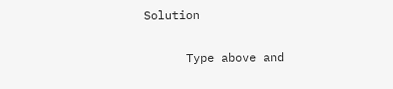Solution

      Type above and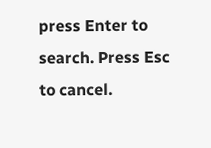press Enter to search. Press Esc to cancel.